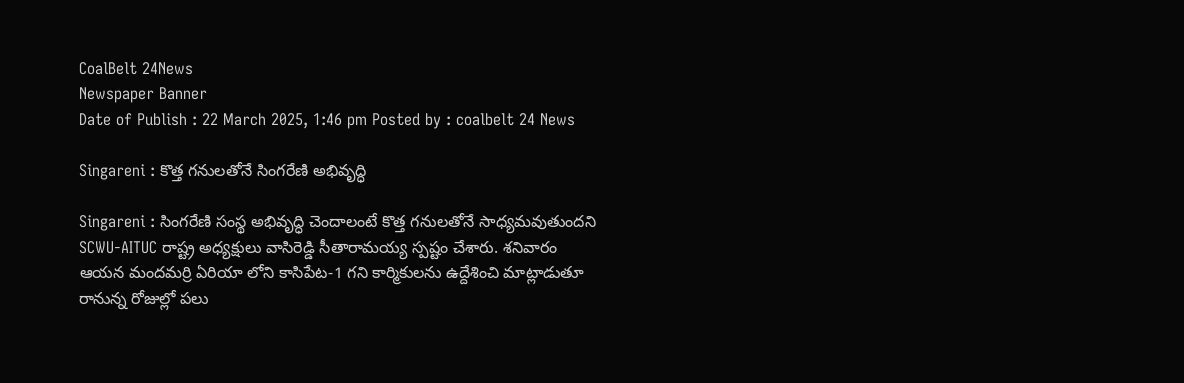CoalBelt 24News
Newspaper Banner
Date of Publish : 22 March 2025, 1:46 pm Posted by : coalbelt 24 News

Singareni : కొత్త గనులతోనే సింగరేణి అభివృద్ధి

Singareni : సింగరేణి సంస్థ అభివృద్ధి చెందాలంటే కొత్త గనులతోనే సాధ్యమవుతుందని SCWU-AITUC రాష్ట్ర అధ్యక్షులు వాసిరెడ్డి సీతారామయ్య స్పష్టం చేశారు. శనివారం ఆయన మందమర్రి ఏరియా లోని కాసిపేట-1 గని కార్మికులను ఉద్దేశించి మాట్లాడుతూ రానున్న రోజుల్లో పలు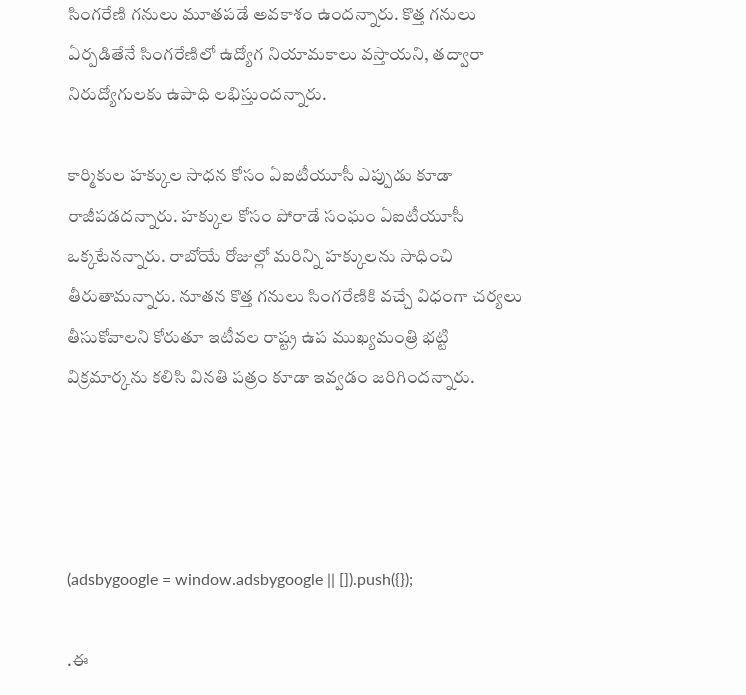సింగరేణి గనులు మూతపడే అవకాశం ఉందన్నారు. కొత్త గనులు ఏర్పడితేనే సింగరేణిలో ఉద్యోగ నియామకాలు వస్తాయని, తద్వారా నిరుద్యోగులకు ఉపాధి లభిస్తుందన్నారు.

కార్మికుల హక్కుల సాధన కోసం ఏఐటీయూసీ ఎప్పుడు కూడా రాజీపడదన్నారు. హక్కుల కోసం పోరాడే సంఘం ఏఐటీయూసీ ఒక్కటేనన్నారు. రాబోయే రోజుల్లో మరిన్ని హక్కులను సాధించి తీరుతామన్నారు. నూతన కొత్త గనులు సింగరేణికి వచ్చే విధంగా చర్యలు తీసుకోవాలని కోరుతూ ఇటీవల రాష్ట్ర ఉప ముఖ్యమంత్రి భట్టి విక్రమార్కను కలిసి వినతి పత్రం కూడా ఇవ్వడం జరిగిందన్నారు.




(adsbygoogle = window.adsbygoogle || []).push({});

.ఈ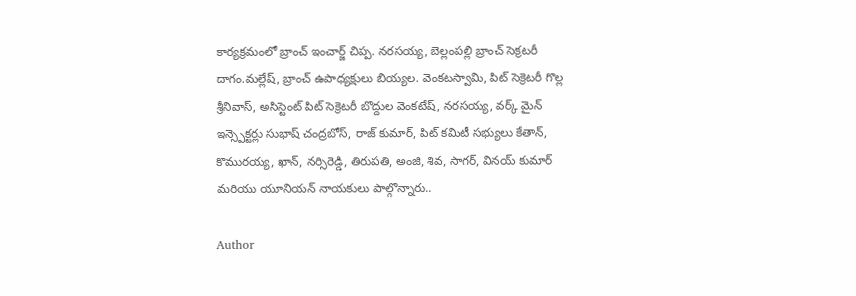కార్యక్రమంలో బ్రాంచ్ ఇంచార్జ్ చిప్ప. నరసయ్య, బెల్లంపల్లి బ్రాంచ్ సెక్రటరీ దాగం.మల్లేష్, బ్రాంచ్ ఉపాధ్యక్షులు బియ్యల. వెంకటస్వామి, పిట్ సెక్రెటరీ గొల్ల శ్రీనివాస్, అసిస్టెంట్ పిట్ సెక్రెటరీ బొద్దుల వెంకటేష్, నరసయ్య, వర్క్ మైన్ ఇన్స్పెక్టర్లు సుభాష్ చంద్రబోస్, రాజ్ కుమార్, పిట్ కమిటీ సభ్యులు కేతాన్, కొమురయ్య, ఖాన్, నర్సిరెడ్డి, తిరుపతి, అంజి, శివ, సాగర్, వినయ్ కుమార్ మరియు యూనియన్ నాయకులు పాల్గొన్నారు..

Author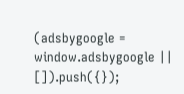(adsbygoogle = window.adsbygoogle || []).push({});